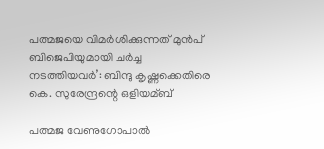പത്മജയെ വിമര്‍ശിക്കുന്നത് മുൻപ് ബിജെപിയുമായി ചര്‍ച്ച നടത്തിയവര്‍’: ബിന്ദു കൃഷ്ണക്കെതിരെ കെ. സുരേന്ദ്രന്റെ ഒളിയമ്ബ്

പത്മജ വേണുഗോപാല്‍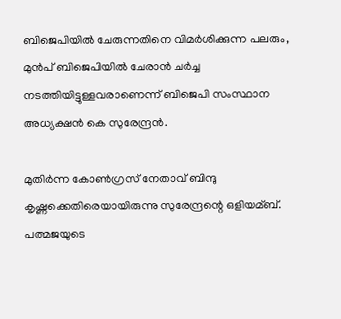ബിജെപിയില്‍ ചേരുന്നതിനെ വിമർശിക്കുന്ന പലരും, മുൻപ് ബിജെപിയില്‍ ചേരാൻ ചർച്ച നടത്തിയിട്ടുള്ളവരാണെന്ന് ബിജെപി സംസ്ഥാന അധ്യക്ഷൻ കെ സുരേന്ദ്രൻ.

മുതിർന്ന കോണ്‍ഗ്രസ് നേതാവ് ബിന്ദു കൃഷ്ണക്കെതിരെയായിരുന്നു സുരേന്ദ്രന്റെ ഒളിയമ്ബ്. പത്മജയുടെ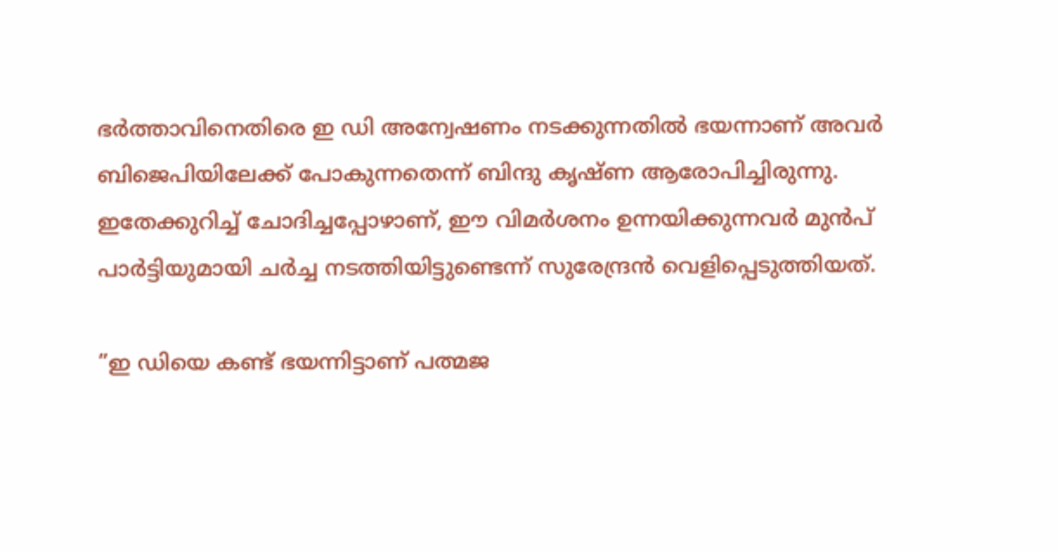ഭർത്താവിനെതിരെ ഇ ഡി അന്വേഷണം നടക്കുന്നതില്‍ ഭയന്നാണ് അവർ ബിജെപിയിലേക്ക് പോകുന്നതെന്ന് ബിന്ദു കൃഷ്ണ ആരോപിച്ചിരുന്നു. ഇതേക്കുറിച്ച്‌ ചോദിച്ചപ്പോഴാണ്, ഈ വിമർശനം ഉന്നയിക്കുന്നവർ മുൻപ് പാർട്ടിയുമായി ചർച്ച നടത്തിയിട്ടുണ്ടെന്ന് സുരേന്ദ്രൻ വെളിപ്പെടുത്തിയത്.

”ഇ ഡിയെ കണ്ട് ഭയന്നിട്ടാണ് പത്മജ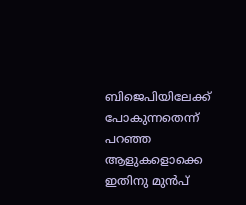ബിജെപിയിലേക്ക് പോകുന്നതെന്ന് പറഞ്ഞ ആളുകളൊക്കെ ഇതിനു മുൻപ്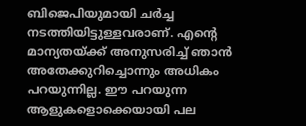ബിജെപിയുമായി ചർച്ച നടത്തിയിട്ടുള്ളവരാണ്. എന്റെ മാന്യതയ്ക്ക് അനുസരിച്ച്‌ ഞാൻ അതേക്കുറിച്ചൊന്നും അധികം പറയുന്നില്ല. ഈ പറയുന്ന ആളുകളൊക്കെയായി പല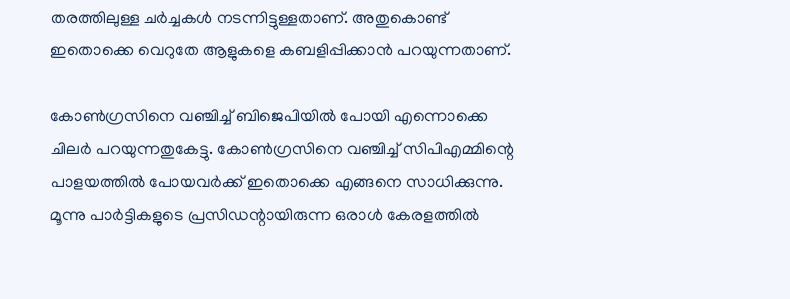തരത്തിലുള്ള ചർച്ചകള്‍ നടന്നിട്ടുള്ളതാണ്. അതുകൊണ്ട് ഇതൊക്കെ വെറുതേ ആളുകളെ കബളിപ്പിക്കാൻ പറയുന്നതാണ്.

കോണ്‍ഗ്രസിനെ വഞ്ചിച്ച്‌ ബിജെപിയില്‍ പോയി എന്നൊക്കെ ചിലർ പറയുന്നതുകേട്ടു. കോണ്‍ഗ്രസിനെ വഞ്ചിച്ച്‌ സിപിഎമ്മിന്റെ പാളയത്തില്‍ പോയവർക്ക് ഇതൊക്കെ എങ്ങനെ സാധിക്കുന്നു. മൂന്നു പാർട്ടികളുടെ പ്രസിഡന്റായിരുന്ന ഒരാള്‍ കേരളത്തില്‍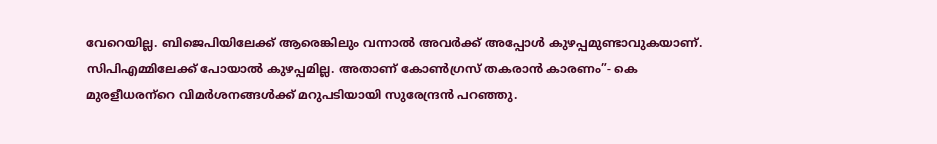വേറെയില്ല. ബിജെപിയിലേക്ക് ആരെങ്കിലും വന്നാല്‍ അവർക്ക് അപ്പോള്‍ കുഴപ്പമുണ്ടാവുകയാണ്. സിപിഎമ്മിലേക്ക് പോയാല്‍ കുഴപ്പമില്ല. അതാണ് കോണ്‍ഗ്രസ് തകരാൻ കാരണം”- കെ മുരളീധരന്‌റെ വിമർശനങ്ങള്‍ക്ക് മറുപടിയായി സുരേന്ദ്രൻ പറഞ്ഞു.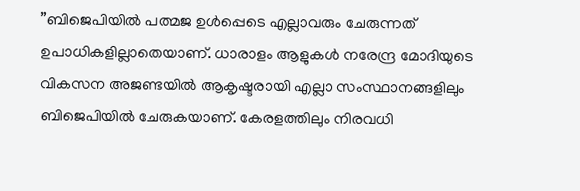”ബിജെപിയില്‍ പത്മജ ഉള്‍പ്പെടെ എല്ലാവരും ചേരുന്നത് ഉപാധികളില്ലാതെയാണ്. ധാരാളം ആളുകള്‍ നരേന്ദ്ര മോദിയുടെ വികസന അജണ്ടയില്‍ ആകൃഷ്ടരായി എല്ലാ സംസ്ഥാനങ്ങളിലും ബിജെപിയില്‍ ചേരുകയാണ്. കേരളത്തിലും നിരവധി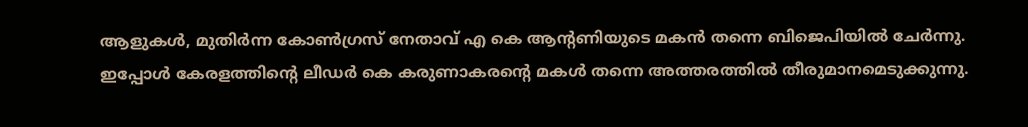ആളുകള്‍, മുതിർന്ന കോണ്‍ഗ്രസ് നേതാവ് എ കെ ആന്റണിയുടെ മകൻ തന്നെ ബിജെപിയില്‍ ചേർന്നു. ഇപ്പോള്‍ കേരളത്തിന്റെ ലീഡർ കെ കരുണാകരന്റെ മകള്‍ തന്നെ അത്തരത്തില്‍ തീരുമാനമെടുക്കുന്നു.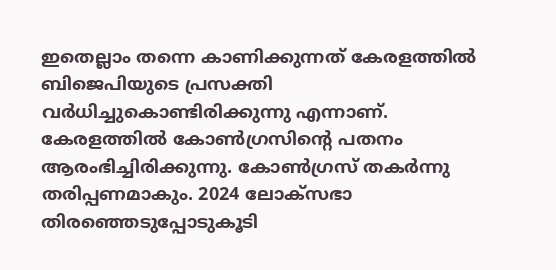ഇതെല്ലാം തന്നെ കാണിക്കുന്നത് കേരളത്തില്‍ ബിജെപിയുടെ പ്രസക്തി വർധിച്ചുകൊണ്ടിരിക്കുന്നു എന്നാണ്. കേരളത്തില്‍ കോണ്‍ഗ്രസിന്റെ പതനം ആരംഭിച്ചിരിക്കുന്നു. കോണ്‍ഗ്രസ് തകർന്നു തരിപ്പണമാകും. 2024 ലോക്സഭാ തിരഞ്ഞെടുപ്പോടുകൂടി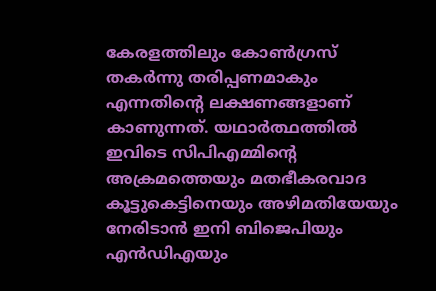കേരളത്തിലും കോണ്‍ഗ്രസ് തകർന്നു തരിപ്പണമാകും എന്നതിന്റെ ലക്ഷണങ്ങളാണ് കാണുന്നത്. യഥാർത്ഥത്തില്‍ ഇവിടെ സിപിഎമ്മിന്റെ അക്രമത്തെയും മതഭീകരവാദ കൂട്ടുകെട്ടിനെയും അഴിമതിയേയും നേരിടാൻ ഇനി ബിജെപിയും എൻഡിഎയും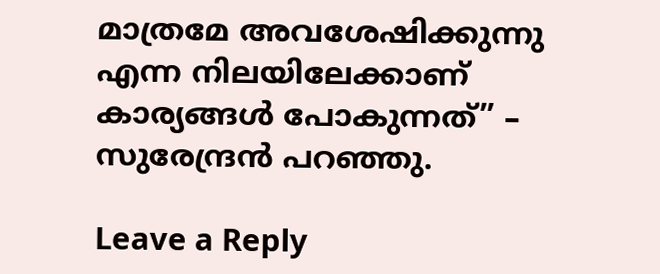മാത്രമേ അവശേഷിക്കുന്നു എന്ന നിലയിലേക്കാണ് കാര്യങ്ങള്‍ പോകുന്നത്” – സുരേന്ദ്രൻ പറഞ്ഞു.

Leave a Reply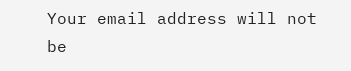Your email address will not be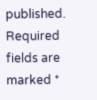published. Required fields are marked *